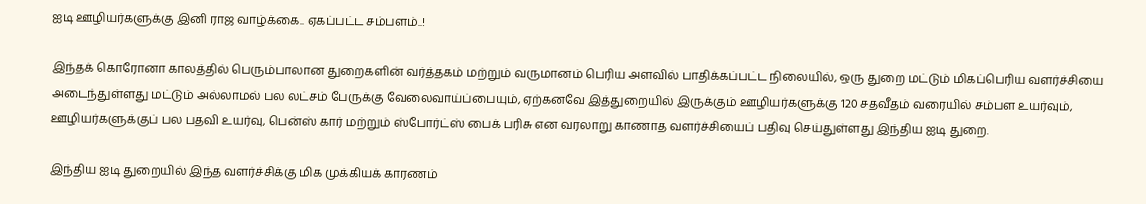ஐடி ஊழியர்களுக்கு இனி ராஜ வாழ்க்கை.. ஏகப்பட்ட சம்பளம்..!

இந்தக் கொரோனா காலத்தில் பெரும்பாலான துறைகளின் வர்த்தகம் மற்றும் வருமானம் பெரிய அளவில் பாதிக்கப்பட்ட நிலையில், ஒரு துறை மட்டும் மிகப்பெரிய வளர்ச்சியை அடைந்துள்ளது மட்டும் அல்லாமல் பல லட்சம் பேருக்கு வேலைவாய்ப்பையும், ஏற்கனவே இத்துறையில் இருக்கும் ஊழியர்களுக்கு 120 சதவீதம் வரையில் சம்பள உயர்வும், ஊழியர்களுக்குப் பல பதவி உயர்வு, பென்ஸ் கார் மற்றும் ஸ்போர்ட்ஸ் பைக் பரிசு என வரலாறு காணாத வளர்ச்சியைப் பதிவு செய்துள்ளது இந்திய ஐடி துறை.

இந்திய ஐடி துறையில் இந்த வளர்ச்சிக்கு மிக முக்கியக் காரணம்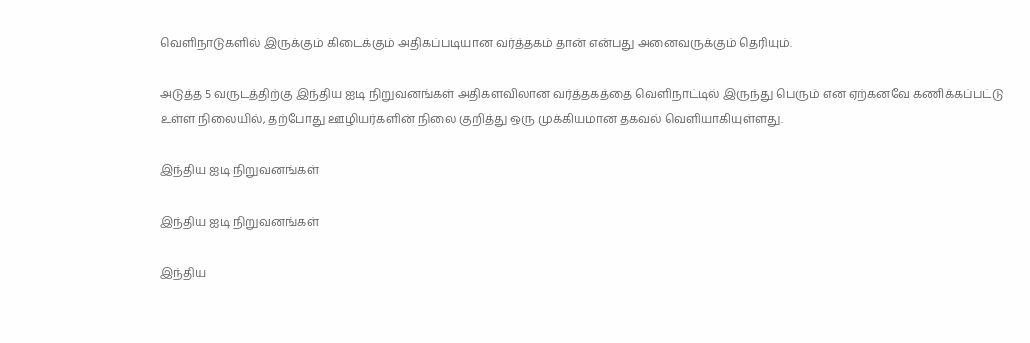வெளிநாடுகளில் இருக்கும் கிடைக்கும் அதிகப்படியான வர்த்தகம் தான் என்பது அனைவருக்கும் தெரியும்.

அடுத்த 5 வருடத்திற்கு இந்திய ஐடி நிறுவனங்கள் அதிகளவிலான வர்த்தகத்தை வெளிநாட்டில் இருந்து பெரும் என ஏற்கனவே கணிக்கப்பட்டு உள்ள நிலையில், தற்போது ஊழியர்களின் நிலை குறித்து ஒரு முக்கியமான தகவல் வெளியாகியுள்ளது.

இந்திய ஐடி நிறுவனங்கள்

இந்திய ஐடி நிறுவனங்கள்

இந்திய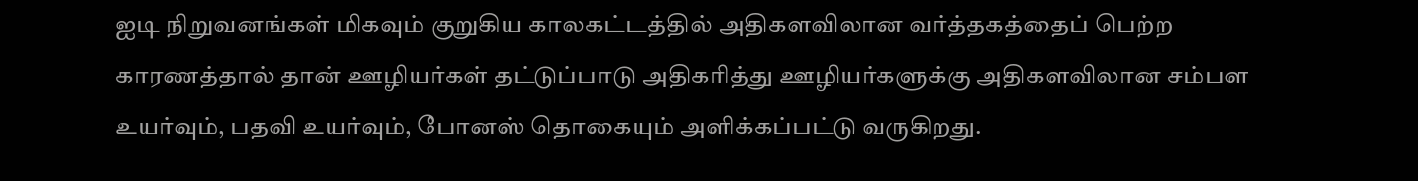ஐடி நிறுவனங்கள் மிகவும் குறுகிய காலகட்டத்தில் அதிகளவிலான வர்த்தகத்தைப் பெற்ற காரணத்தால் தான் ஊழியர்கள் தட்டுப்பாடு அதிகரித்து ஊழியர்களுக்கு அதிகளவிலான சம்பள உயர்வும், பதவி உயர்வும், போனஸ் தொகையும் அளிக்கப்பட்டு வருகிறது.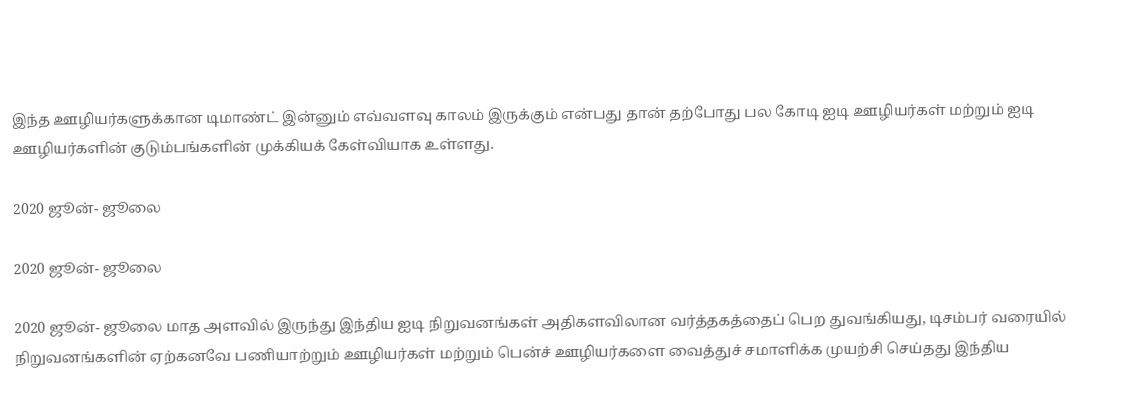இந்த ஊழியர்களுக்கான டிமாண்ட் இன்னும் எவ்வளவு காலம் இருக்கும் என்பது தான் தற்போது பல கோடி ஐடி ஊழியர்கள் மற்றும் ஐடி ஊழியர்களின் குடும்பங்களின் முக்கியக் கேள்வியாக உள்ளது.

2020 ஜூன்- ஜூலை

2020 ஜூன்- ஜூலை

2020 ஜூன்- ஜூலை மாத அளவில் இருந்து இந்திய ஐடி நிறுவனங்கள் அதிகளவிலான வர்த்தகத்தைப் பெற துவங்கியது, டிசம்பர் வரையில் நிறுவனங்களின் ஏற்கனவே பணியாற்றும் ஊழியர்கள் மற்றும் பென்ச் ஊழியர்களை வைத்துச் சமாளிக்க முயற்சி செய்தது இந்திய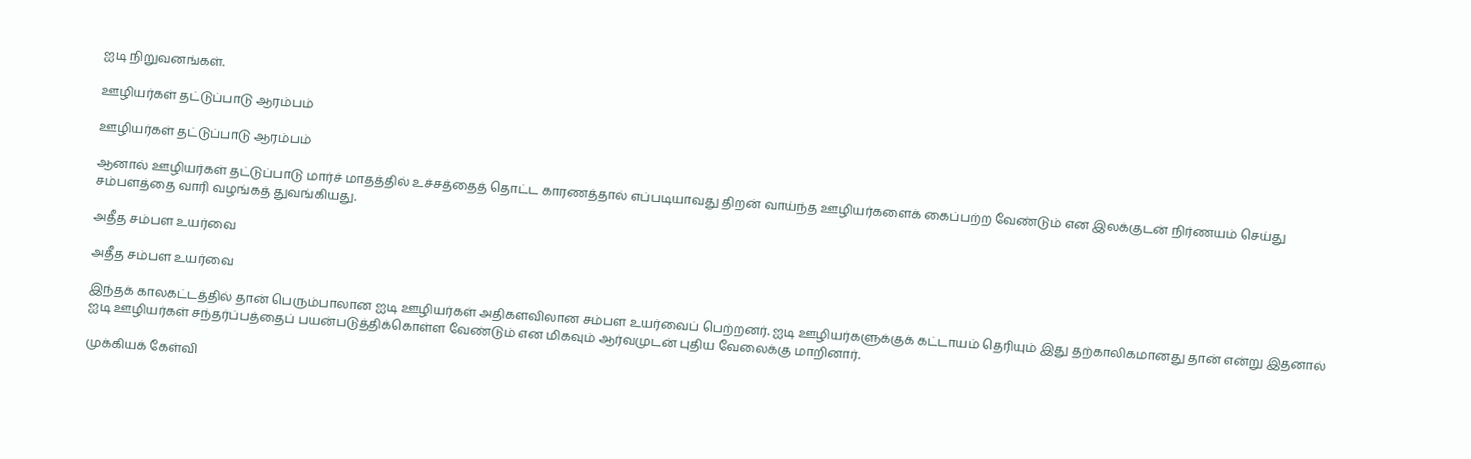ஐடி நிறுவனங்கள்.

ஊழியர்கள் தட்டுப்பாடு ஆரம்பம்

ஊழியர்கள் தட்டுப்பாடு ஆரம்பம்

ஆனால் ஊழியர்கள் தட்டுப்பாடு மார்ச் மாதத்தில் உச்சத்தைத் தொட்ட காரணத்தால் எப்படியாவது திறன் வாய்ந்த ஊழியர்களைக் கைப்பற்ற வேண்டும் என இலக்குடன் நிர்ணயம் செய்து சம்பளத்தை வாரி வழங்கத் துவங்கியது.

அதீத சம்பள உயர்வை

அதீத சம்பள உயர்வை

இந்தக் காலகட்டத்தில் தான் பெரும்பாலான ஐடி ஊழியர்கள் அதிகளவிலான சம்பள உயர்வைப் பெற்றனர். ஐடி ஊழியர்களுக்குக் கட்டாயம் தெரியும் இது தற்காலிகமானது தான் என்று இதனால் ஐடி ஊழியர்கள் சந்தர்ப்பத்தைப் பயன்படுத்திக்கொள்ள வேண்டும் என மிகவும் ஆர்வமுடன் புதிய வேலைக்கு மாறினார்.

முக்கியக் கேள்வி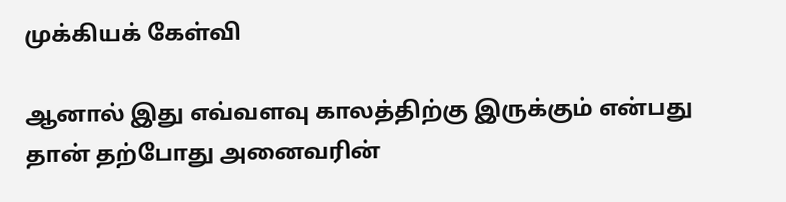முக்கியக் கேள்வி

ஆனால் இது எவ்வளவு காலத்திற்கு இருக்கும் என்பது தான் தற்போது அனைவரின்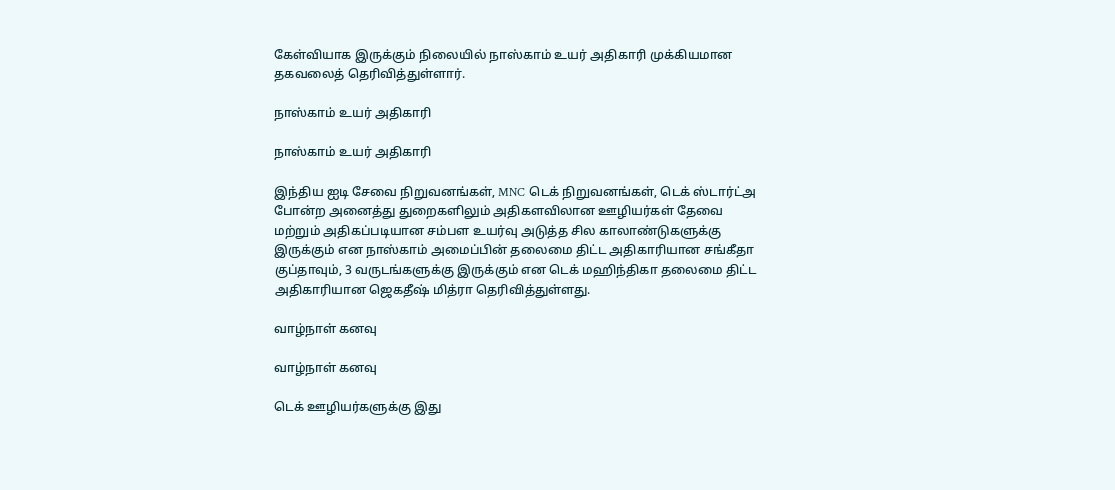கேள்வியாக இருக்கும் நிலையில் நாஸ்காம் உயர் அதிகாரி முக்கியமான தகவலைத் தெரிவித்துள்ளார்.

நாஸ்காம் உயர் அதிகாரி

நாஸ்காம் உயர் அதிகாரி

இந்திய ஐடி சேவை நிறுவனங்கள், MNC டெக் நிறுவனங்கள், டெக் ஸ்டார்ட்அ போன்ற அனைத்து துறைகளிலும் அதிகளவிலான ஊழியர்கள் தேவை மற்றும் அதிகப்படியான சம்பள உயர்வு அடுத்த சில காலாண்டுகளுக்கு இருக்கும் என நாஸ்காம் அமைப்பின் தலைமை திட்ட அதிகாரியான சங்கீதா குப்தாவும், 3 வருடங்களுக்கு இருக்கும் என டெக் மஹிந்திகா தலைமை திட்ட அதிகாரியான ஜெகதீஷ் மித்ரா தெரிவித்துள்ளது.

வாழ்நாள் கனவு

வாழ்நாள் கனவு

டெக் ஊழியர்களுக்கு இது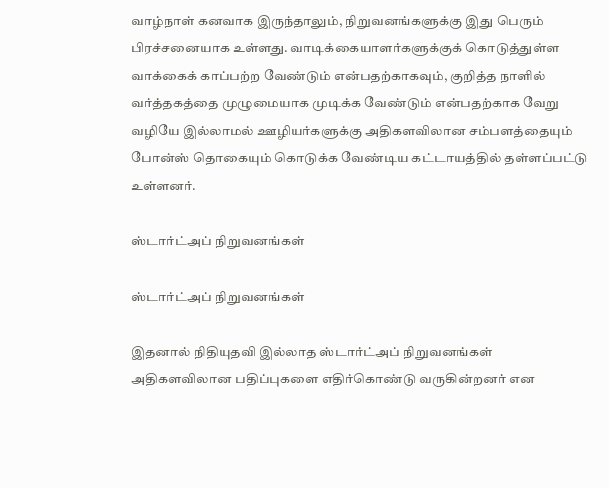வாழ்நாள் கனவாக இருந்தாலும், நிறுவனங்களுக்கு இது பெரும் பிரச்சனையாக உள்ளது. வாடிக்கையாளர்களுக்குக் கொடுத்துள்ள வாக்கைக் காப்பற்ற வேண்டும் என்பதற்காகவும், குறித்த நாளில் வர்த்தகத்தை முழுமையாக முடிக்க வேண்டும் என்பதற்காக வேறு வழியே இல்லாமல் ஊழியர்களுக்கு அதிகளவிலான சம்பளத்தையும் போன்ஸ் தொகையும் கொடுக்க வேண்டிய கட்டாயத்தில் தள்ளப்பட்டு உள்ளனர்.

ஸ்டார்ட்அப் நிறுவனங்கள்

ஸ்டார்ட்அப் நிறுவனங்கள்

இதனால் நிதியுதவி இல்லாத ஸ்டார்ட்அப் நிறுவனங்கள் அதிகளவிலான பதிப்புகளை எதிர்கொண்டு வருகின்றனர் என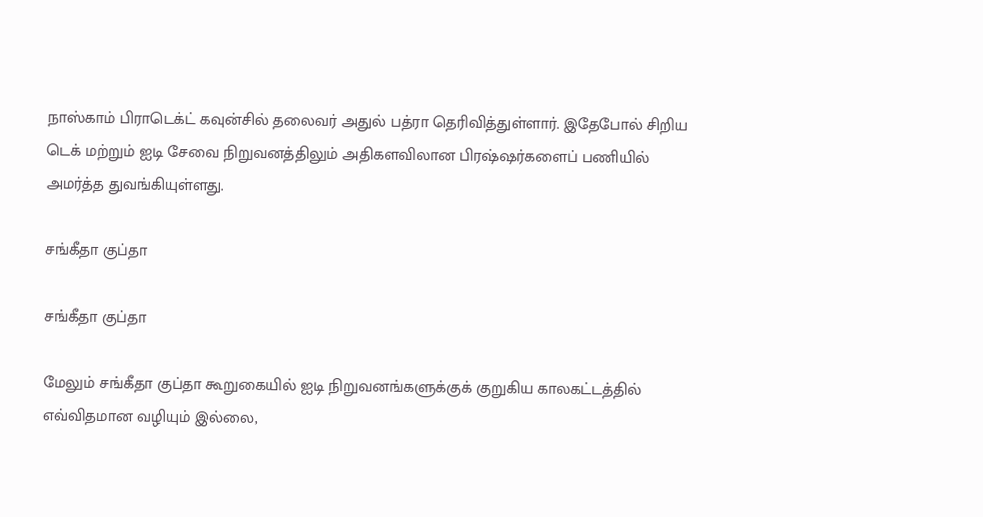நாஸ்காம் பிராடெக்ட் கவுன்சில் தலைவர் அதுல் பத்ரா தெரிவித்துள்ளார். இதேபோல் சிறிய டெக் மற்றும் ஐடி சேவை நிறுவனத்திலும் அதிகளவிலான பிரஷ்ஷர்களைப் பணியில் அமர்த்த துவங்கியுள்ளது.

சங்கீதா குப்தா

சங்கீதா குப்தா

மேலும் சங்கீதா குப்தா கூறுகையில் ஐடி நிறுவனங்களுக்குக் குறுகிய காலகட்டத்தில் எவ்விதமான வழியும் இல்லை,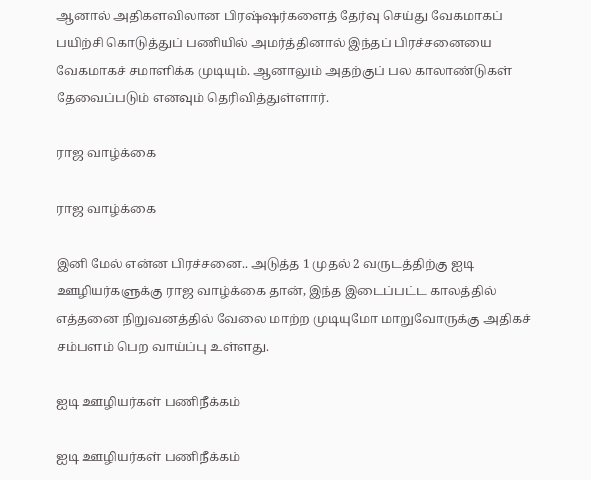ஆனால் அதிகளவிலான பிரஷ்ஷர்களைத் தேர்வு செய்து வேகமாகப் பயிற்சி கொடுத்துப் பணியில் அமர்த்தினால் இந்தப் பிரச்சனையை வேகமாகச் சமாளிக்க முடியும். ஆனாலும் அதற்குப் பல காலாண்டுகள் தேவைப்படும் எனவும் தெரிவித்துள்ளார்.

ராஜ வாழ்க்கை

ராஜ வாழ்க்கை

இனி மேல் என்ன பிரச்சனை.. அடுத்த 1 முதல் 2 வருடத்திற்கு ஐடி ஊழியர்களுக்கு ராஜ வாழ்க்கை தான், இந்த இடைப்பட்ட காலத்தில் எத்தனை நிறுவனத்தில் வேலை மாற்ற முடியுமோ மாறுவோருக்கு அதிகச் சம்பளம் பெற வாய்ப்பு உள்ளது.

ஐடி ஊழியர்கள் பணிநீக்கம்

ஐடி ஊழியர்கள் பணிநீக்கம்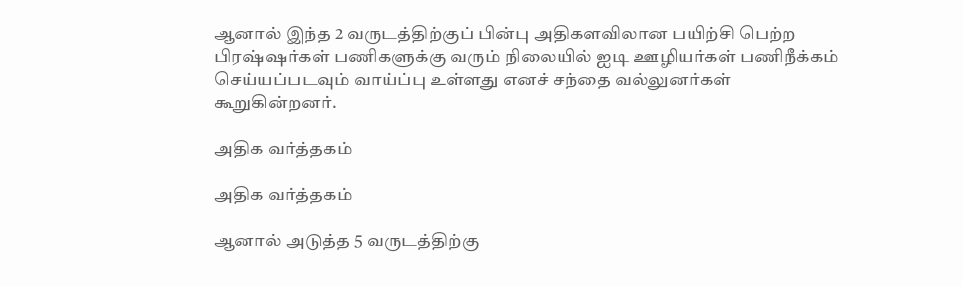ஆனால் இந்த 2 வருடத்திற்குப் பின்பு அதிகளவிலான பயிற்சி பெற்ற பிரஷ்ஷர்கள் பணிகளுக்கு வரும் நிலையில் ஐடி ஊழியர்கள் பணிநீக்கம் செய்யப்படவும் வாய்ப்பு உள்ளது எனச் சந்தை வல்லுனர்கள் கூறுகின்றனர்.

அதிக வர்த்தகம்

அதிக வர்த்தகம்

ஆனால் அடுத்த 5 வருடத்திற்கு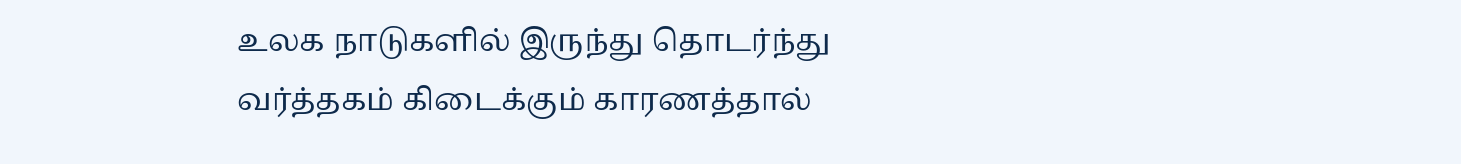உலக நாடுகளில் இருந்து தொடர்ந்து வர்த்தகம் கிடைக்கும் காரணத்தால்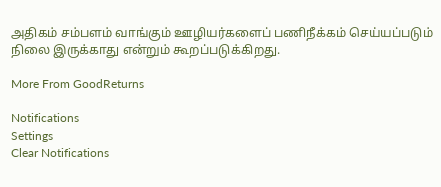அதிகம் சம்பளம் வாங்கும் ஊழியர்களைப் பணிநீக்கம் செய்யப்படும் நிலை இருக்காது என்றும் கூறப்படுக்கிறது.

More From GoodReturns

Notifications
Settings
Clear Notifications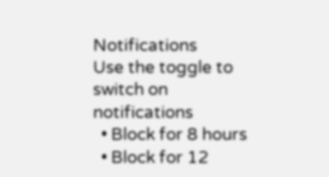Notifications
Use the toggle to switch on notifications
  • Block for 8 hours
  • Block for 12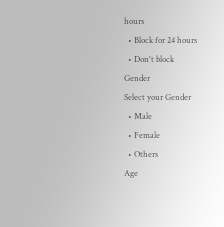hours
  • Block for 24 hours
  • Don't block
Gender
Select your Gender
  • Male
  • Female
  • Others
Age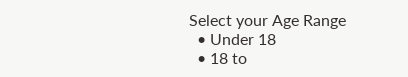Select your Age Range
  • Under 18
  • 18 to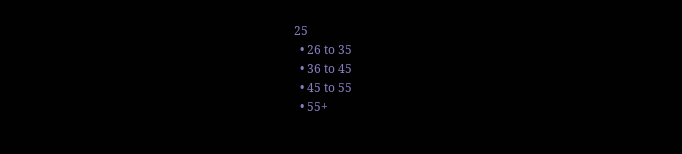25
  • 26 to 35
  • 36 to 45
  • 45 to 55
  • 55+